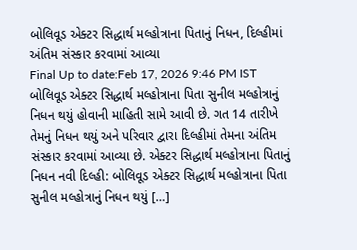બોલિવૂડ એક્ટર સિદ્ધાર્થ મલ્હોત્રાના પિતાનું નિધન, દિલ્હીમાં અંતિમ સંસ્કાર કરવામાં આવ્યા
Final Up to date:Feb 17, 2026 9:46 PM IST બોલિવૂડ એક્ટર સિદ્ધાર્થ મલ્હોત્રાના પિતા સુનીલ મલ્હોત્રાનું નિધન થયું હોવાની માહિતી સામે આવી છે. ગત 14 તારીખે તેમનું નિધન થયું અને પરિવાર દ્વારા દિલ્હીમાં તેમના અંતિમ સંસ્કાર કરવામાં આવ્યા છે. એક્ટર સિદ્ધાર્થ મલ્હોત્રાના પિતાનું નિધન નવી દિલ્હી: બોલિવૂડ એક્ટર સિદ્ધાર્થ મલ્હોત્રાના પિતા સુનીલ મલ્હોત્રાનું નિધન થયું […]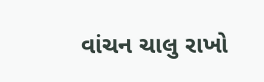વાંચન ચાલુ રાખો